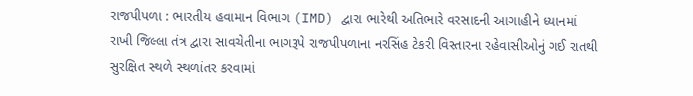રાજપીપળા : ભારતીય હવામાન વિભાગ (IMD) દ્વારા ભારેથી અતિભારે વરસાદની આગાહીને ધ્યાનમાં રાખી જિલ્લા તંત્ર દ્વારા સાવચેતીના ભાગરૂપે રાજપીપળાના નરસિંહ ટેકરી વિસ્તારના રહેવાસીઓનું ગઈ રાતથી સુરક્ષિત સ્થળે સ્થળાંતર કરવામાં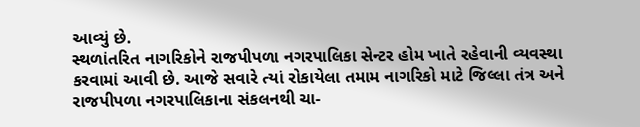આવ્યું છે.
સ્થળાંતરિત નાગરિકોને રાજપીપળા નગરપાલિકા સેન્ટર હોમ ખાતે રહેવાની વ્યવસ્થા કરવામાં આવી છે. આજે સવારે ત્યાં રોકાયેલા તમામ નાગરિકો માટે જિલ્લા તંત્ર અને રાજપીપળા નગરપાલિકાના સંકલનથી ચા-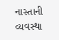નાસ્તાની વ્યવસ્થા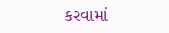કરવામાં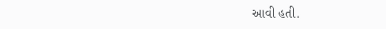આવી હતી.